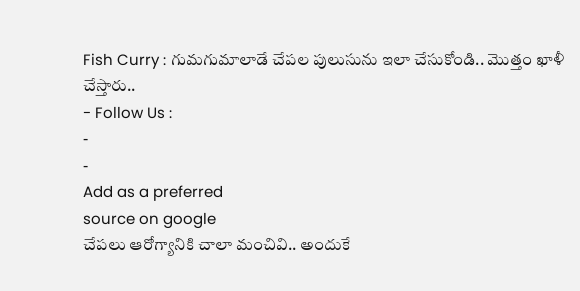Fish Curry : గుమగుమాలాడే చేపల పులుసును ఇలా చేసుకోండి.. మొత్తం ఖాళీ చేస్తారు..
- Follow Us :
-
-
Add as a preferred
source on google
చేపలు ఆరోగ్యానికి చాలా మంచివి.. అందుకే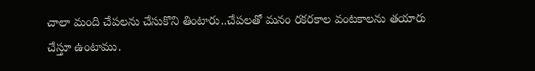చాలా మంది చేపలను చేసుకొని తింటారు..చేపలతో మనం రకరకాల వంటకాలను తయారు చేస్తూ ఉంటాము.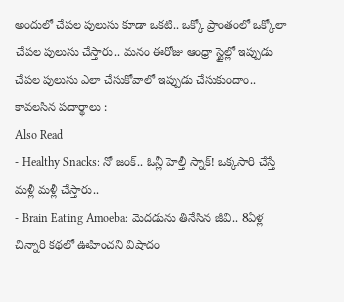అందులో చేపల పులుసు కూడా ఒకటి.. ఒక్కో ప్రాంతంలో ఒక్కోలా చేపల పులుసు చేస్తారు.. మనం ఈరోజు ఆంధ్రా స్టైల్లో ఇప్పుడు చేపల పులుసు ఎలా చేసుకోవాలో ఇప్పుడు చేసుకుందాం..
కావలసిన పదార్థాలు :
Also Read
- Healthy Snacks: నో జంక్.. ఓన్లీ హెల్తీ స్నాక్! ఒక్కసారి చేస్తే మళ్లీ మళ్లీ చేస్తారు..
- Brain Eating Amoeba: మెదడును తినేసిన జీవి.. 8ఏళ్ల చిన్నారి కథలో ఊహించని విషాదం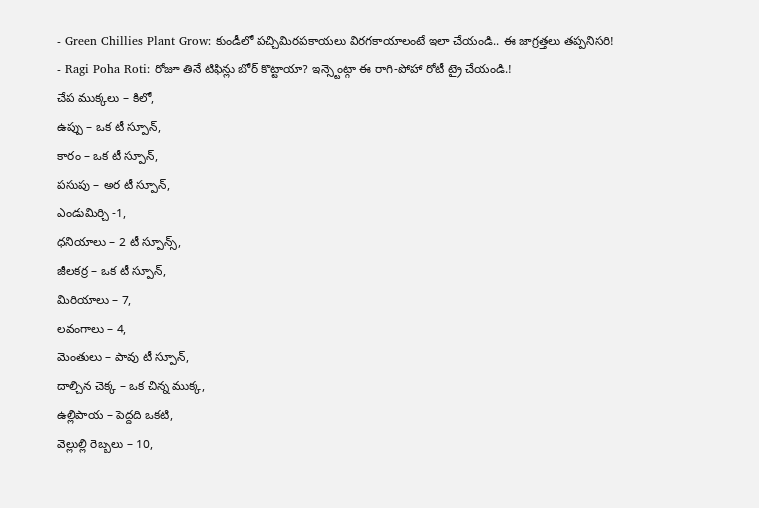- Green Chillies Plant Grow: కుండీలో పచ్చిమిరపకాయలు విరగకాయాలంటే ఇలా చేయండి.. ఈ జాగ్రత్తలు తప్పనిసరి!
- Ragi Poha Roti: రోజూ తినే టిఫిన్లు బోర్ కొట్టాయా? ఇన్స్టెంట్గా ఈ రాగి-పోహా రోటీ ట్రై చేయండి.!
చేప ముక్కలు – కిలో,
ఉప్పు – ఒక టీ స్పూన్,
కారం – ఒక టీ స్పూన్,
పసుపు – అర టీ స్పూన్,
ఎండుమిర్చి -1,
ధనియాలు – 2 టీ స్పూన్స్,
జీలకర్ర – ఒక టీ స్పూన్,
మిరియాలు – 7,
లవంగాలు – 4,
మెంతులు – పావు టీ స్పూన్,
దాల్చిన చెక్క – ఒక చిన్న ముక్క,
ఉల్లిపాయ – పెద్దది ఒకటి,
వెల్లుల్లి రెబ్బలు – 10,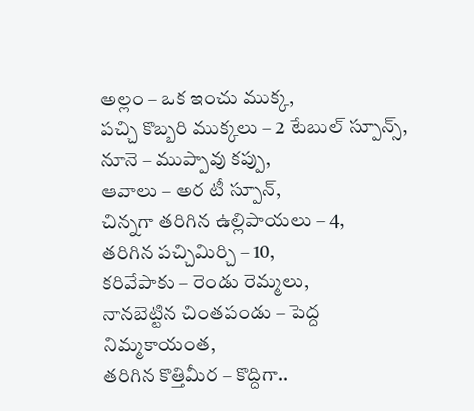అల్లం – ఒక ఇంచు ముక్క,
పచ్చి కొబ్బరి ముక్కలు – 2 టేబుల్ స్పూన్స్,
నూనె – ముప్పావు కప్పు,
ఆవాలు – అర టీ స్పూన్,
చిన్నగా తరిగిన ఉల్లిపాయలు – 4,
తరిగిన పచ్చిమిర్చి – 10,
కరివేపాకు – రెండు రెమ్మలు,
నానబెట్టిన చింతపండు – పెద్ద నిమ్మకాయంత,
తరిగిన కొత్తిమీర – కొద్దిగా..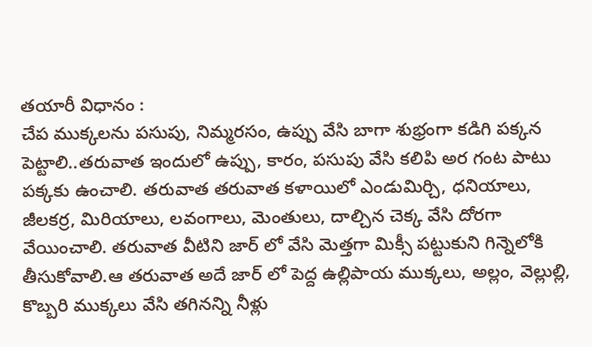తయారీ విధానం :
చేప ముక్కలను పసుపు, నిమ్మరసం, ఉప్పు వేసి బాగా శుభ్రంగా కడిగి పక్కన పెట్టాలి..తరువాత ఇందులో ఉప్పు, కారం, పసుపు వేసి కలిపి అర గంట పాటు పక్కకు ఉంచాలి. తరువాత తరువాత కళాయిలో ఎండుమిర్చి, ధనియాలు, జీలకర్ర, మిరియాలు, లవంగాలు, మెంతులు, దాల్చిన చెక్క వేసి దోరగా వేయించాలి. తరువాత వీటిని జార్ లో వేసి మెత్తగా మిక్సీ పట్టుకుని గిన్నెలోకి తీసుకోవాలి.ఆ తరువాత అదే జార్ లో పెద్ద ఉల్లిపాయ ముక్కలు, అల్లం, వెల్లుల్లి, కొబ్బరి ముక్కలు వేసి తగినన్ని నీళ్లు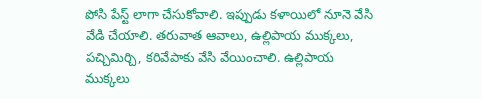పోసి పేస్ట్ లాగా చేసుకోవాలి. ఇప్పుడు కళాయిలో నూనె వేసి వేడి చేయాలి. తరువాత ఆవాలు, ఉల్లిపాయ ముక్కలు, పచ్చిమిర్చి, కరివేపాకు వేసి వేయించాలి. ఉల్లిపాయ ముక్కలు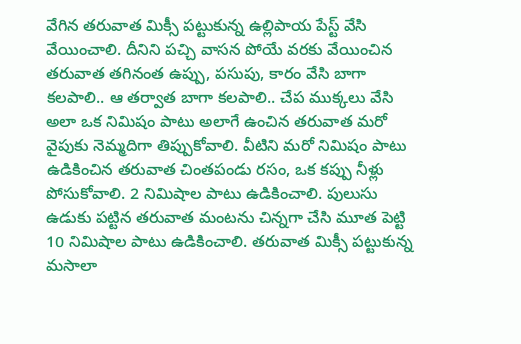వేగిన తరువాత మిక్సీ పట్టుకున్న ఉల్లిపాయ పేస్ట్ వేసి వేయించాలి. దీనిని పచ్చి వాసన పోయే వరకు వేయించిన తరువాత తగినంత ఉప్పు, పసుపు, కారం వేసి బాగా కలపాలి.. ఆ తర్వాత బాగా కలపాలి.. చేప ముక్కలు వేసి అలా ఒక నిమిషం పాటు అలాగే ఉంచిన తరువాత మరో వైపుకు నెమ్మదిగా తిప్పుకోవాలి. వీటిని మరో నిమిషం పాటు ఉడికించిన తరువాత చింతపండు రసం, ఒక కప్పు నీళ్లు పోసుకోవాలి. 2 నిమిషాల పాటు ఉడికించాలి. పులుసు ఉడుకు పట్టిన తరువాత మంటను చిన్నగా చేసి మూత పెట్టి 10 నిమిషాల పాటు ఉడికించాలి. తరువాత మిక్సీ పట్టుకున్న మసాలా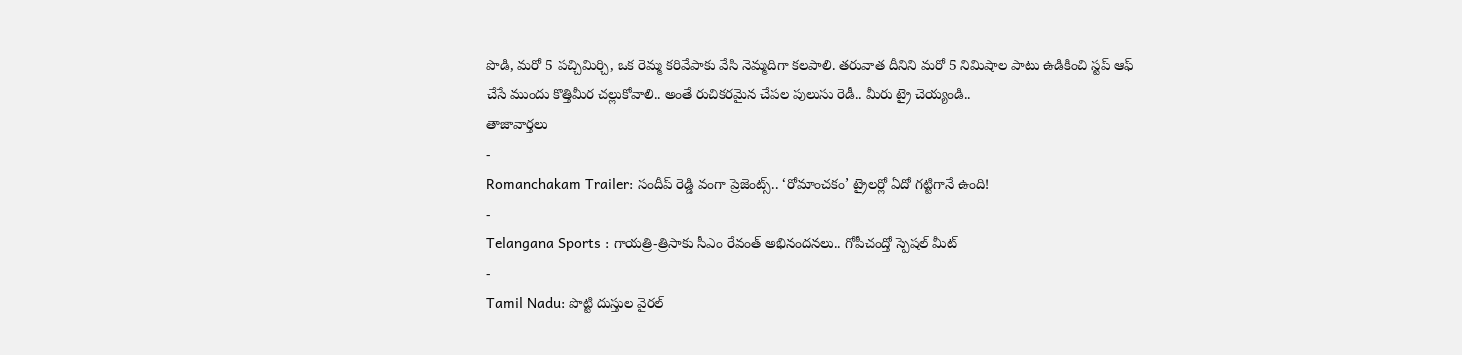పొడి, మరో 5 పచ్చిమిర్చి, ఒక రెమ్మ కరివేపాకు వేసి నెమ్మదిగా కలపాలి. తరువాత దీనిని మరో 5 నిమిషాల పాటు ఉడికించి స్టప్ ఆఫ్ చేసే ముందు కొత్తిమీర చల్లుకోవాలి.. అంతే రుచికరమైన చేపల పులుసు రెడీ.. మీరు ట్రై చెయ్యండి..
తాజావార్తలు
-
Romanchakam Trailer: సందీప్ రెడ్డి వంగా ప్రెజెంట్స్.. ‘రోమాంచకం’ ట్రైలర్లో ఏదో గట్టిగానే ఉంది!
-
Telangana Sports : గాయత్రి-త్రిసాకు సీఎం రేవంత్ అభినందనలు.. గోపీచంద్తో స్పెషల్ మీట్
-
Tamil Nadu: పొట్టి దుస్తుల వైరల్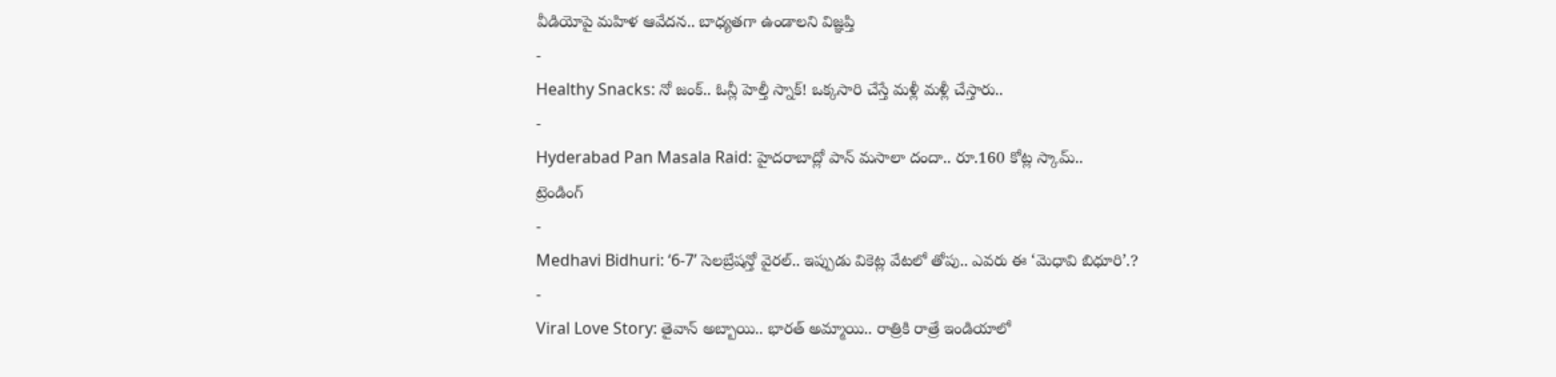వీడియోపై మహిళ ఆవేదన.. బాధ్యతగా ఉండాలని విజ్ఞప్తి
-
Healthy Snacks: నో జంక్.. ఓన్లీ హెల్తీ స్నాక్! ఒక్కసారి చేస్తే మళ్లీ మళ్లీ చేస్తారు..
-
Hyderabad Pan Masala Raid: హైదరాబాద్లో పాన్ మసాలా దందా.. రూ.160 కోట్ల స్కామ్..
ట్రెండింగ్
-
Medhavi Bidhuri: ‘6-7’ సెలబ్రేషన్తో వైరల్.. ఇప్పుడు వికెట్ల వేటలో తోపు.. ఎవరు ఈ ‘మెధావి బిధూరి’.?
-
Viral Love Story: తైవాన్ అబ్బాయి.. భారత్ అమ్మాయి.. రాత్రికి రాత్రే ఇండియాలో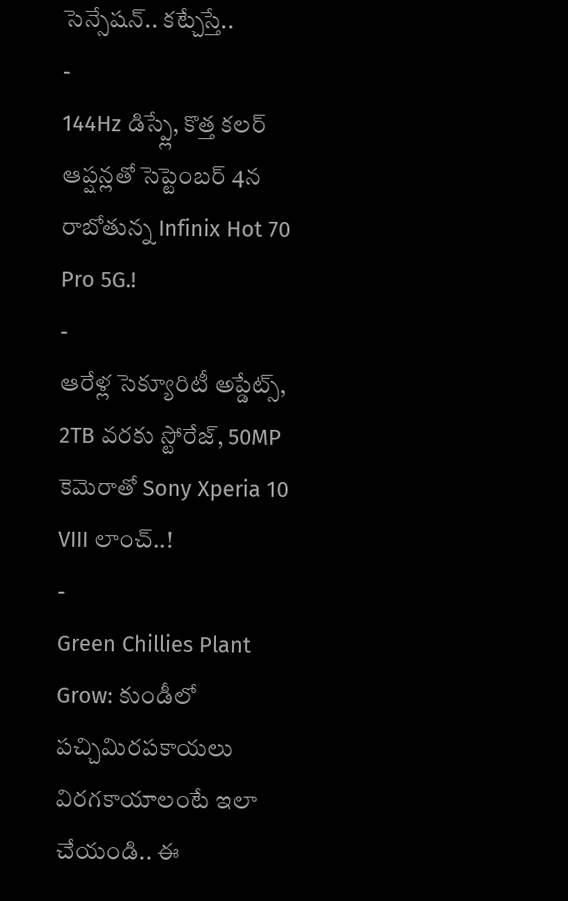సెన్సేషన్.. కట్చేస్తే..
-
144Hz డిస్ప్లే, కొత్త కలర్ ఆప్షన్లతో సెప్టెంబర్ 4న రాబోతున్న Infinix Hot 70 Pro 5G.!
-
ఆరేళ్ల సెక్యూరిటీ అప్డేట్స్, 2TB వరకు స్టోరేజ్, 50MP కెమెరాతో Sony Xperia 10 VIII లాంచ్..!
-
Green Chillies Plant Grow: కుండీలో పచ్చిమిరపకాయలు విరగకాయాలంటే ఇలా చేయండి.. ఈ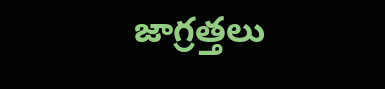జాగ్రత్తలు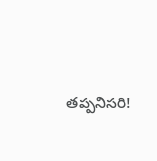తప్పనిసరి!